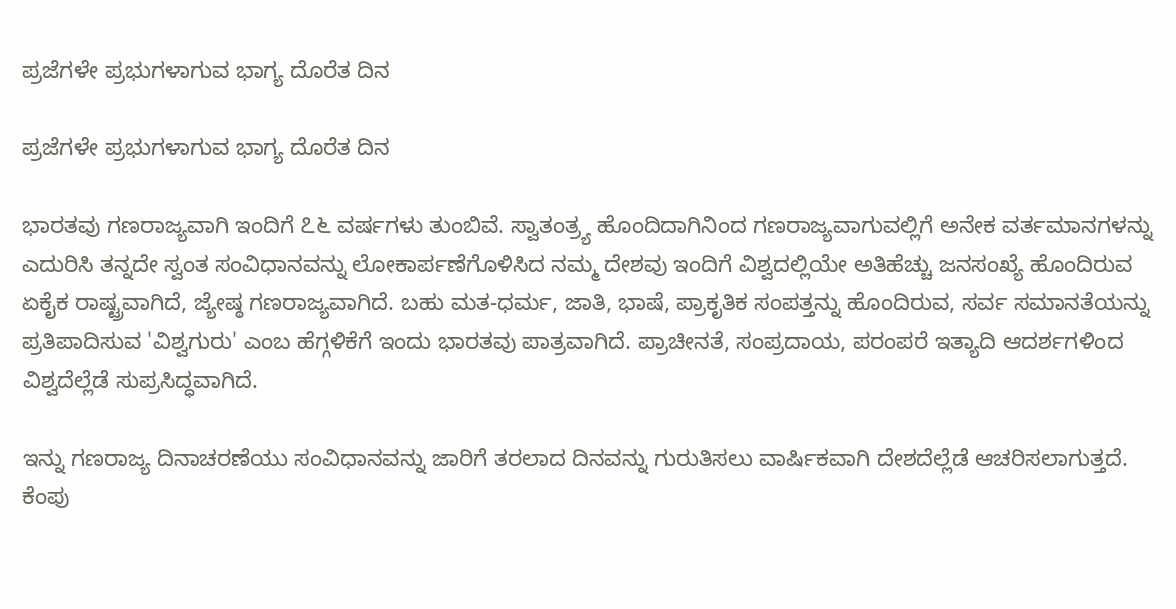ಪ್ರಜೆಗಳೇ ಪ್ರಭುಗಳಾಗುವ ಭಾಗ್ಯ ದೊರೆತ ದಿನ

ಪ್ರಜೆಗಳೇ ಪ್ರಭುಗಳಾಗುವ ಭಾಗ್ಯ ದೊರೆತ ದಿನ

ಭಾರತವು ಗಣರಾಜ್ಯವಾಗಿ ಇಂದಿಗೆ ೭೬ ವರ್ಷಗಳು ತುಂಬಿವೆ. ಸ್ವಾತಂತ್ರ್ಯ ಹೊಂದಿದಾಗಿನಿಂದ ಗಣರಾಜ್ಯವಾಗುವಲ್ಲಿಗೆ ಅನೇಕ ವರ್ತಮಾನಗಳನ್ನು ಎದುರಿಸಿ ತನ್ನದೇ ಸ್ವಂತ ಸಂವಿಧಾನವನ್ನು ಲೋಕಾರ್ಪಣೆಗೊಳಿಸಿದ ನಮ್ಮ ದೇಶವು ಇಂದಿಗೆ ವಿಶ್ವದಲ್ಲಿಯೇ ಅತಿಹೆಚ್ಚು ಜನಸಂಖ್ಯೆ ಹೊಂದಿರುವ ಏಕೈಕ ರಾಷ್ಟ್ರವಾಗಿದೆ, ಜ್ಯೇಷ್ಠ ಗಣರಾಜ್ಯವಾಗಿದೆ. ಬಹು ಮತ-ಧರ್ಮ, ಜಾತಿ, ಭಾಷೆ, ಪ್ರಾಕೃತಿಕ ಸಂಪತ್ತನ್ನು ಹೊಂದಿರುವ, ಸರ್ವ ಸಮಾನತೆಯನ್ನು ಪ್ರತಿಪಾದಿಸುವ 'ವಿಶ್ವಗುರು' ಎಂಬ ಹೆಗ್ಗಳಿಕೆಗೆ ಇಂದು ಭಾರತವು ಪಾತ್ರವಾಗಿದೆ. ಪ್ರಾಚೀನತೆ, ಸಂಪ್ರದಾಯ, ಪರಂಪರೆ ಇತ್ಯಾದಿ ಆದರ್ಶಗಳಿಂದ ವಿಶ್ವದೆಲ್ಲೆಡೆ ಸುಪ್ರಸಿದ್ಧವಾಗಿದೆ.

ಇನ್ನು ಗಣರಾಜ್ಯ ದಿನಾಚರಣೆಯು ಸಂವಿಧಾನವನ್ನು ಜಾರಿಗೆ ತರಲಾದ ದಿನವನ್ನು ಗುರುತಿಸಲು ವಾರ್ಷಿಕವಾಗಿ ದೇಶದೆಲ್ಲೆಡೆ ಆಚರಿಸಲಾಗುತ್ತದೆ. ಕೆಂಪು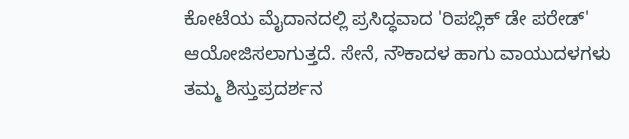ಕೋಟೆಯ ಮೈದಾನದಲ್ಲಿ ಪ್ರಸಿದ್ಧವಾದ 'ರಿಪಬ್ಲಿಕ್ ಡೇ ಪರೇಡ್' ಆಯೋಜಿಸಲಾಗುತ್ತದೆ. ಸೇನೆ, ನೌಕಾದಳ ಹಾಗು ವಾಯುದಳಗಳು ತಮ್ಮ ಶಿಸ್ತುಪ್ರದರ್ಶನ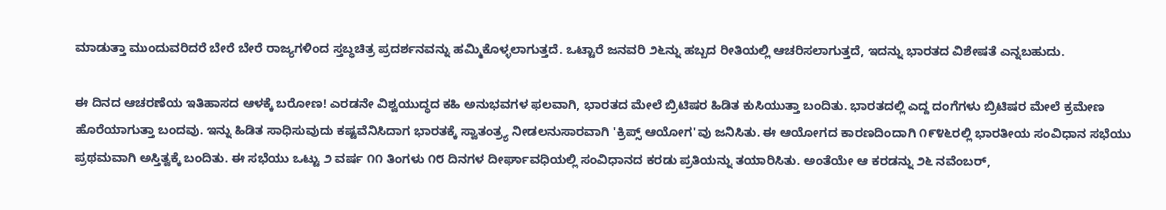ಮಾಡುತ್ತಾ ಮುಂದುವರಿದರೆ ಬೇರೆ ಬೇರೆ ರಾಜ್ಯಗಳಿಂದ ಸ್ತಬ್ಧಚಿತ್ರ ಪ್ರದರ್ಶನವನ್ನು ಹಮ್ಮಿಕೊಳ್ಳಲಾಗುತ್ತದೆ. ಒಟ್ಟಾರೆ ಜನವರಿ ೨೬ನ್ನು ಹಬ್ಬದ ರೀತಿಯಲ್ಲಿ ಆಚರಿಸಲಾಗುತ್ತದೆ, ಇದನ್ನು ಭಾರತದ ವಿಶೇಷತೆ ಎನ್ನಬಹುದು.

ಈ ದಿನದ ಆಚರಣೆಯ ಇತಿಹಾಸದ ಆಳಕ್ಕೆ ಬರೋಣ! ಎರಡನೇ ವಿಶ್ವಯುದ್ಧದ ಕಹಿ ಅನುಭವಗಳ ಫಲವಾಗಿ, ಭಾರತದ ಮೇಲೆ ಬ್ರಿಟಿಷರ ಹಿಡಿತ ಕುಸಿಯುತ್ತಾ ಬಂದಿತು. ಭಾರತದಲ್ಲಿ ಎದ್ದ ದಂಗೆಗಳು ಬ್ರಿಟಿಷರ ಮೇಲೆ ಕ್ರಮೇಣ ಹೊರೆಯಾಗುತ್ತಾ ಬಂದವು. ಇನ್ನು ಹಿಡಿತ ಸಾಧಿಸುವುದು ಕಷ್ಟವೆನಿಸಿದಾಗ ಭಾರತಕ್ಕೆ ಸ್ವಾತಂತ್ರ್ಯ ನೀಡಲನುಸಾರವಾಗಿ 'ಕ್ರಿಪ್ಸ್ ಆಯೋಗ'ವು ಜನಿಸಿತು. ಈ ಆಯೋಗದ ಕಾರಣದಿಂದಾಗಿ ೧೯೪೬ರಲ್ಲಿ ಭಾರತೀಯ ಸಂವಿಧಾನ ಸಭೆಯು ಪ್ರಥಮವಾಗಿ ಅಸ್ತಿತ್ವಕ್ಕೆ ಬಂದಿತು. ಈ ಸಭೆಯು ಒಟ್ಟು ೨ ವರ್ಷ ೧೧ ತಿಂಗಳು ೧೮ ದಿನಗಳ ದೀರ್ಘಾವಧಿಯಲ್ಲಿ ಸಂವಿಧಾನದ ಕರಡು ಪ್ರತಿಯನ್ನು ತಯಾರಿಸಿತು. ಅಂತೆಯೇ ಆ ಕರಡನ್ನು ೨೬ ನವೆಂಬರ್,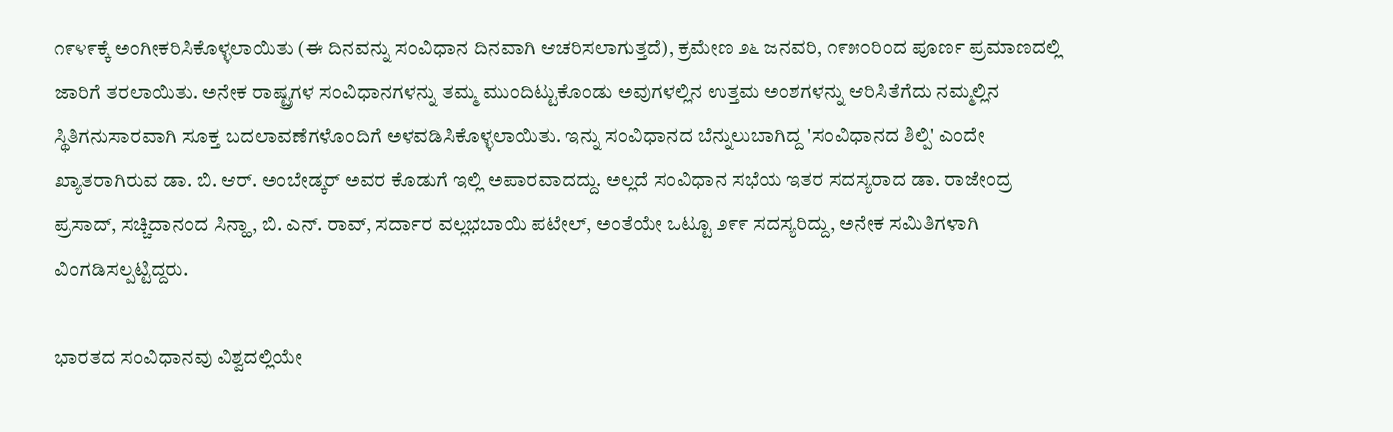೧೯೪೯ಕ್ಕೆ ಅಂಗೀಕರಿಸಿಕೊಳ್ಳಲಾಯಿತು (ಈ ದಿನವನ್ನು ಸಂವಿಧಾನ ದಿನವಾಗಿ ಆಚರಿಸಲಾಗುತ್ತದೆ), ಕ್ರಮೇಣ ೨೬ ಜನವರಿ, ೧೯೫೦ರಿಂದ ಪೂರ್ಣ ಪ್ರಮಾಣದಲ್ಲಿ ಜಾರಿಗೆ ತರಲಾಯಿತು. ಅನೇಕ ರಾಷ್ಟ್ರಗಳ ಸಂವಿಧಾನಗಳನ್ನು ತಮ್ಮ ಮುಂದಿಟ್ಟುಕೊಂಡು ಅವುಗಳಲ್ಲಿನ ಉತ್ತಮ ಅಂಶಗಳನ್ನು ಆರಿಸಿತೆಗೆದು ನಮ್ಮಲ್ಲಿನ ಸ್ಥಿತಿಗನುಸಾರವಾಗಿ ಸೂಕ್ತ ಬದಲಾವಣೆಗಳೊಂದಿಗೆ ಅಳವಡಿಸಿಕೊಳ್ಳಲಾಯಿತು. ಇನ್ನು ಸಂವಿಧಾನದ ಬೆನ್ನುಲುಬಾಗಿದ್ದ 'ಸಂವಿಧಾನದ ಶಿಲ್ಪಿ' ಎಂದೇ ಖ್ಯಾತರಾಗಿರುವ ಡಾ. ಬಿ. ಆರ್. ಅಂಬೇಡ್ಕರ್ ಅವರ ಕೊಡುಗೆ ಇಲ್ಲಿ ಅಪಾರವಾದದ್ದು. ಅಲ್ಲದೆ ಸಂವಿಧಾನ ಸಭೆಯ ಇತರ ಸದಸ್ಯರಾದ ಡಾ. ರಾಜೇಂದ್ರ ಪ್ರಸಾದ್, ಸಚ್ಚಿದಾನಂದ ಸಿನ್ಹಾ, ಬಿ. ಎನ್. ರಾವ್, ಸರ್ದಾರ ವಲ್ಲಭಬಾಯಿ ಪಟೇಲ್, ಅಂತೆಯೇ ಒಟ್ಟೂ ೨೯೯ ಸದಸ್ಯರಿದ್ದು, ಅನೇಕ ಸಮಿತಿಗಳಾಗಿ ವಿಂಗಡಿಸಲ್ಪಟ್ಟಿದ್ದರು.

ಭಾರತದ ಸಂವಿಧಾನವು ವಿಶ್ವದಲ್ಲಿಯೇ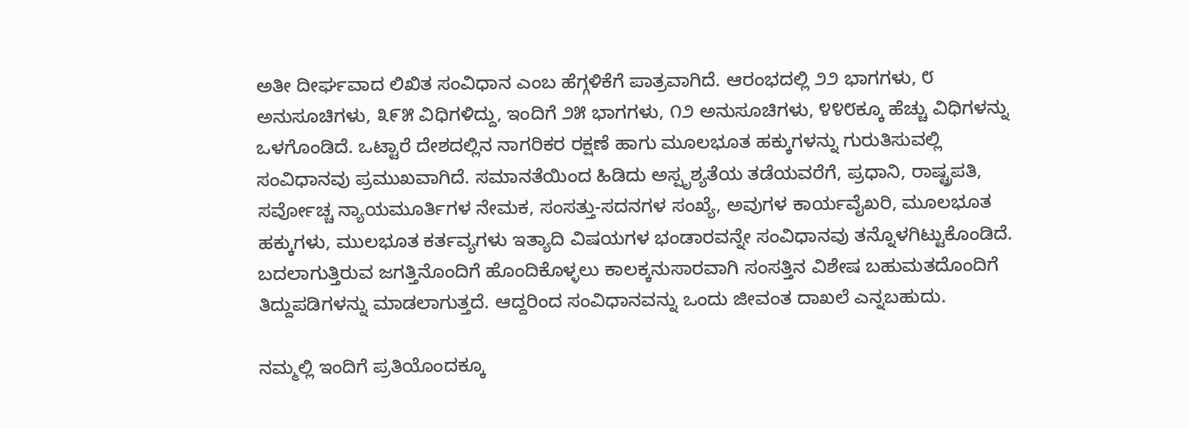ಅತೀ ದೀರ್ಘವಾದ ಲಿಖಿತ ಸಂವಿಧಾನ ಎಂಬ ಹೆಗ್ಗಳಿಕೆಗೆ ಪಾತ್ರವಾಗಿದೆ. ಆರಂಭದಲ್ಲಿ ೨೨ ಭಾಗಗಳು, ೮ ಅನುಸೂಚಿಗಳು, ೩೯೫ ವಿಧಿಗಳಿದ್ದು, ಇಂದಿಗೆ ೨೫ ಭಾಗಗಳು, ೧೨ ಅನುಸೂಚಿಗಳು, ೪೪೮ಕ್ಕೂ ಹೆಚ್ಚು ವಿಧಿಗಳನ್ನು ಒಳಗೊಂಡಿದೆ. ಒಟ್ಟಾರೆ ದೇಶದಲ್ಲಿನ ನಾಗರಿಕರ ರಕ್ಷಣೆ ಹಾಗು ಮೂಲಭೂತ ಹಕ್ಕುಗಳನ್ನು ಗುರುತಿಸುವಲ್ಲಿ ಸಂವಿಧಾನವು ಪ್ರಮುಖವಾಗಿದೆ. ಸಮಾನತೆಯಿಂದ ಹಿಡಿದು ಅಸ್ಪೃಶ್ಯತೆಯ ತಡೆಯವರೆಗೆ, ಪ್ರಧಾನಿ, ರಾಷ್ಟ್ರಪತಿ, ಸರ್ವೋಚ್ಚ ನ್ಯಾಯಮೂರ್ತಿಗಳ ನೇಮಕ, ಸಂಸತ್ತು-ಸದನಗಳ ಸಂಖ್ಯೆ, ಅವುಗಳ ಕಾರ್ಯವೈಖರಿ, ಮೂಲಭೂತ ಹಕ್ಕುಗಳು, ಮುಲಭೂತ ಕರ್ತವ್ಯಗಳು ಇತ್ಯಾದಿ ವಿಷಯಗಳ ಭಂಡಾರವನ್ನೇ ಸಂವಿಧಾನವು ತನ್ನೊಳಗಿಟ್ಟುಕೊಂಡಿದೆ. ಬದಲಾಗುತ್ತಿರುವ ಜಗತ್ತಿನೊಂದಿಗೆ ಹೊಂದಿಕೊಳ್ಳಲು ಕಾಲಕ್ಕನುಸಾರವಾಗಿ ಸಂಸತ್ತಿನ ವಿಶೇಷ ಬಹುಮತದೊಂದಿಗೆ ತಿದ್ದುಪಡಿಗಳನ್ನು ಮಾಡಲಾಗುತ್ತದೆ. ಆದ್ದರಿಂದ ಸಂವಿಧಾನವನ್ನು ಒಂದು ಜೀವಂತ ದಾಖಲೆ ಎನ್ನಬಹುದು.

ನಮ್ಮಲ್ಲಿ ಇಂದಿಗೆ ಪ್ರತಿಯೊಂದಕ್ಕೂ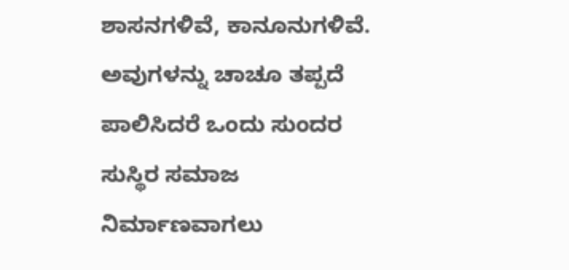ಶಾಸನಗಳಿವೆ, ಕಾನೂನುಗಳಿವೆ. ಅವುಗಳನ್ನು ಚಾಚೂ ತಪ್ಪದೆ ಪಾಲಿಸಿದರೆ ಒಂದು ಸುಂದರ ಸುಸ್ಥಿರ ಸಮಾಜ ನಿರ್ಮಾಣವಾಗಲು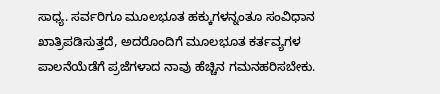ಸಾಧ್ಯ. ಸರ್ವರಿಗೂ ಮೂಲಭೂತ ಹಕ್ಕುಗಳನ್ನಂತೂ ಸಂವಿಧಾನ ಖಾತ್ರಿಪಡಿಸುತ್ತದೆ, ಅದರೊಂದಿಗೆ ಮೂಲಭೂತ ಕರ್ತವ್ಯಗಳ ಪಾಲನೆಯೆಡೆಗೆ ಪ್ರಜೆಗಳಾದ ನಾವು ಹೆಚ್ಚಿನ ಗಮನಹರಿಸಬೇಕು.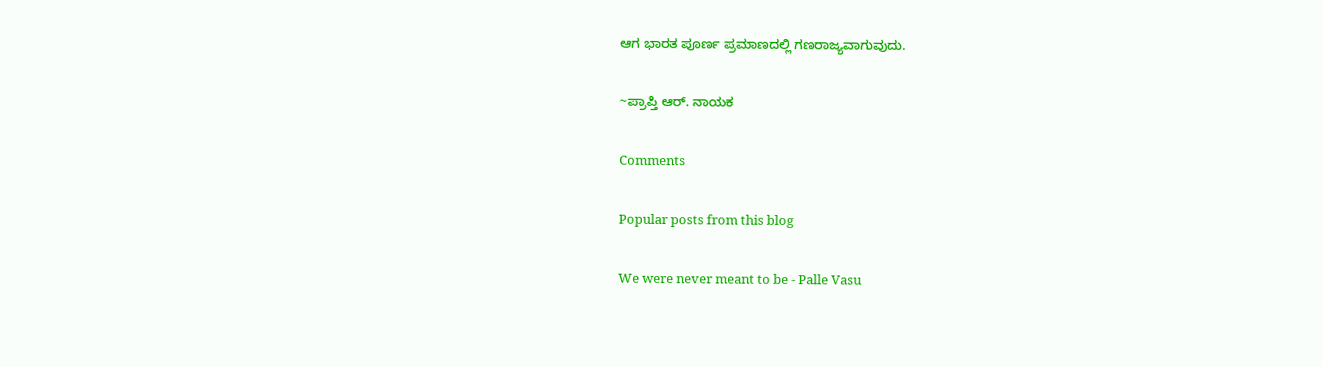ಆಗ ಭಾರತ ಪೂರ್ಣ ಪ್ರಮಾಣದಲ್ಲಿ ಗಣರಾಜ್ಯವಾಗುವುದು.

~ಪ್ರಾಪ್ತಿ ಆರ್. ನಾಯಕ

Comments

Popular posts from this blog

We were never meant to be - Palle Vasu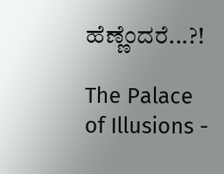ಹೆಣ್ಣೆಂದರೆ...?!

The Palace of Illusions -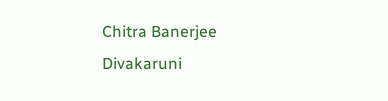Chitra Banerjee Divakaruni